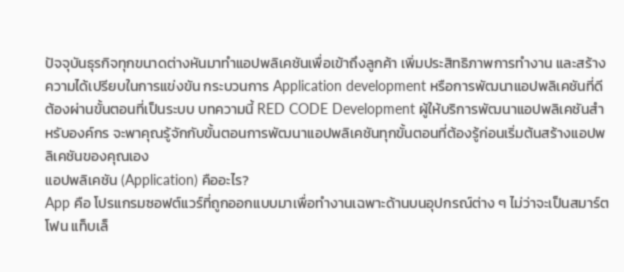ปัจจุบันธุรกิจทุกขนาดต่างหันมาทำแอปพลิเคชันเพื่อเข้าถึงลูกค้า เพิ่มประสิทธิภาพการทำงาน และสร้างความได้เปรียบในการแข่งขัน กระบวนการ Application development หรือการพัฒนาแอปพลิเคชันที่ดีต้องผ่านขั้นตอนที่เป็นระบบ บทความนี้ RED CODE Development ผู้ให้บริการพัฒนาแอปพลิเคชันสำหรับองค์กร จะพาคุณรู้จักกับขั้นตอนการพัฒนาแอปพลิเคชันทุกขั้นตอนที่ต้องรู้ก่อนเริ่มต้นสร้างแอปพลิเคชันของคุณเอง
แอปพลิเคชัน (Application) คืออะไร?
App คือ โปรแกรมซอฟต์แวร์ที่ถูกออกแบบมาเพื่อทำงานเฉพาะด้านบนอุปกรณ์ต่าง ๆ ไม่ว่าจะเป็นสมาร์ตโฟน แท็บเล็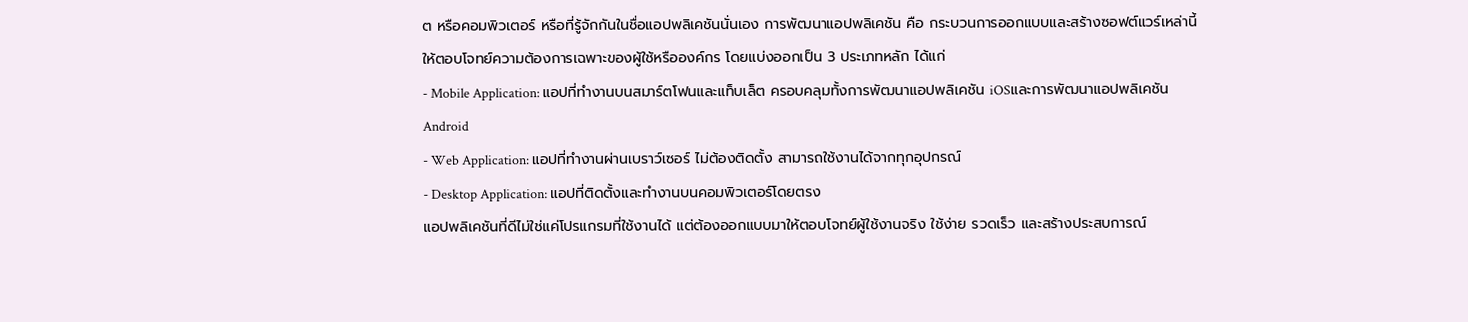ต หรือคอมพิวเตอร์ หรือที่รู้จักกันในชื่อแอปพลิเคชันนั่นเอง การพัฒนาแอปพลิเคชัน คือ กระบวนการออกแบบและสร้างซอฟต์แวร์เหล่านี้ให้ตอบโจทย์ความต้องการเฉพาะของผู้ใช้หรือองค์กร โดยแบ่งออกเป็น 3 ประเภทหลัก ได้แก่
- Mobile Application: แอปที่ทำงานบนสมาร์ตโฟนและแท็บเล็ต ครอบคลุมทั้งการพัฒนาแอปพลิเคชัน iOSและการพัฒนาแอปพลิเคชัน Android
- Web Application: แอปที่ทำงานผ่านเบราว์เซอร์ ไม่ต้องติดตั้ง สามารถใช้งานได้จากทุกอุปกรณ์
- Desktop Application: แอปที่ติดตั้งและทำงานบนคอมพิวเตอร์โดยตรง
แอปพลิเคชันที่ดีไม่ใช่แค่โปรแกรมที่ใช้งานได้ แต่ต้องออกแบบมาให้ตอบโจทย์ผู้ใช้งานจริง ใช้ง่าย รวดเร็ว และสร้างประสบการณ์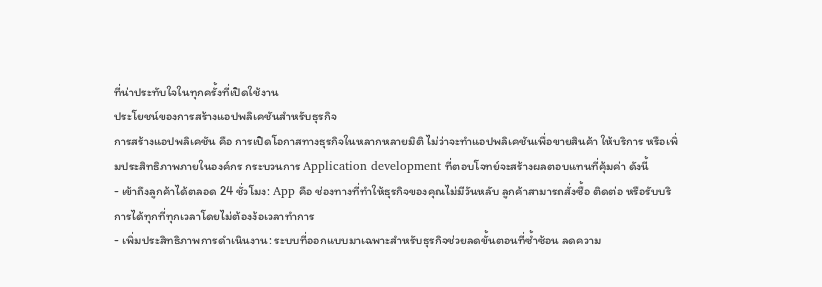ที่น่าประทับใจในทุกครั้งที่เปิดใช้งาน
ประโยชน์ของการสร้างแอปพลิเคชันสำหรับธุรกิจ
การสร้างแอปพลิเคชัน คือ การเปิดโอกาสทางธุรกิจในหลากหลายมิติ ไม่ว่าจะทำแอปพลิเคชันเพื่อขายสินค้า ให้บริการ หรือเพิ่มประสิทธิภาพภายในองค์กร กระบวนการ Application development ที่ตอบโจทย์จะสร้างผลตอบแทนที่คุ้มค่า ดังนี้
- เข้าถึงลูกค้าได้ตลอด 24 ชั่วโมง: App คือ ช่องทางที่ทำให้ธุรกิจของคุณไม่มีวันหลับ ลูกค้าสามารถสั่งซื้อ ติดต่อ หรือรับบริการได้ทุกที่ทุกเวลาโดยไม่ต้องง้อเวลาทำการ
- เพิ่มประสิทธิภาพการดำเนินงาน: ระบบที่ออกแบบมาเฉพาะสำหรับธุรกิจช่วยลดขั้นตอนที่ซ้ำซ้อน ลดความ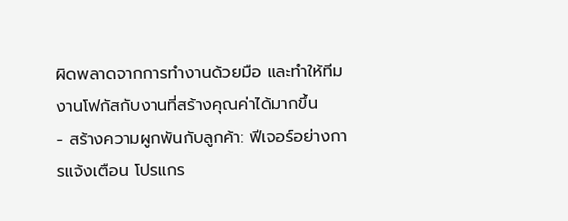ผิดพลาดจากการทำงานด้วยมือ และทำให้ทีมงานโฟกัสกับงานที่สร้างคุณค่าได้มากขึ้น
- สร้างความผูกพันกับลูกค้า: ฟีเจอร์อย่างการแจ้งเตือน โปรแกร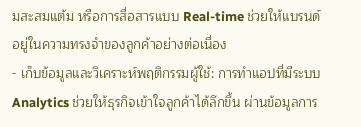มสะสมแต้ม หรือการสื่อสารแบบ Real-time ช่วยให้แบรนด์อยู่ในความทรงจำของลูกค้าอย่างต่อเนื่อง
- เก็บข้อมูลและวิเคราะห์พฤติกรรมผู้ใช้: การทำแอปที่มีระบบ Analytics ช่วยให้ธุรกิจเข้าใจลูกค้าได้ลึกขึ้น ผ่านข้อมูลการ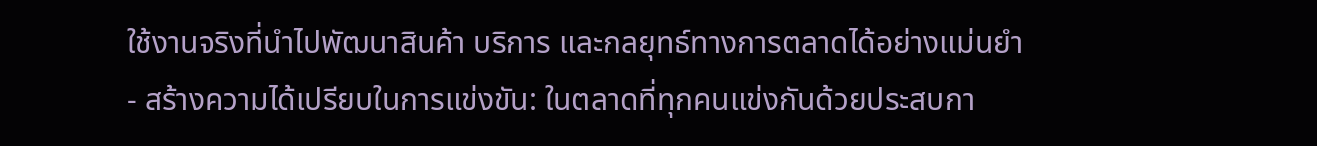ใช้งานจริงที่นำไปพัฒนาสินค้า บริการ และกลยุทธ์ทางการตลาดได้อย่างแม่นยำ
- สร้างความได้เปรียบในการแข่งขัน: ในตลาดที่ทุกคนแข่งกันด้วยประสบกา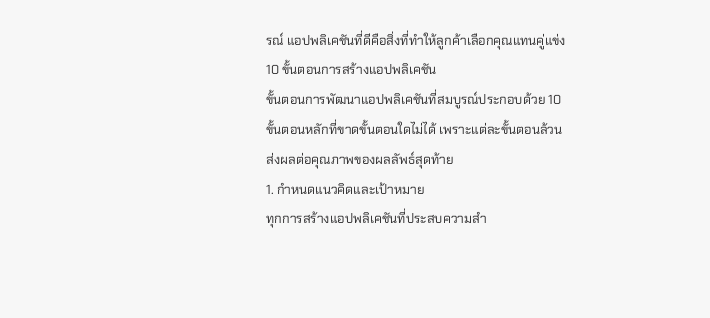รณ์ แอปพลิเคชันที่ดีคือสิ่งที่ทำให้ลูกค้าเลือกคุณแทนคู่แข่ง
10 ขั้นตอนการสร้างแอปพลิเคชัน
ขั้นตอนการพัฒนาแอปพลิเคชันที่สมบูรณ์ประกอบด้วย 10 ขั้นตอนหลักที่ขาดขั้นตอนใดไม่ได้ เพราะแต่ละขั้นตอนล้วนส่งผลต่อคุณภาพของผลลัพธ์สุดท้าย
1. กำหนดแนวคิดและเป้าหมาย
ทุกการสร้างแอปพลิเคชันที่ประสบความสำ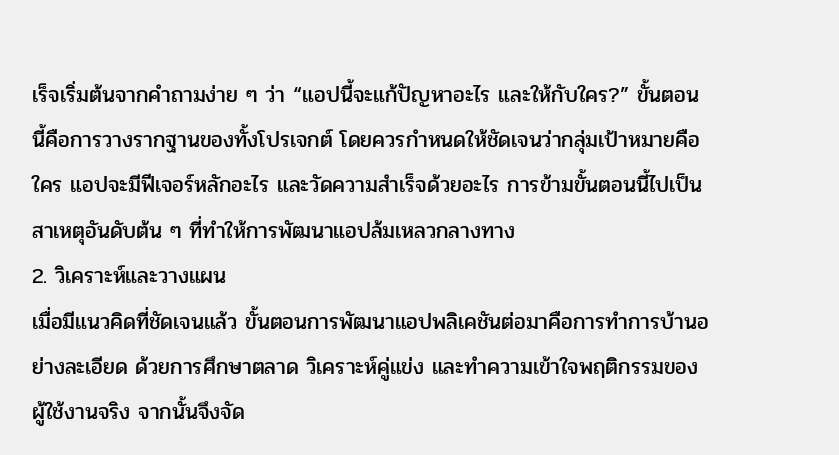เร็จเริ่มต้นจากคำถามง่าย ๆ ว่า “แอปนี้จะแก้ปัญหาอะไร และให้กับใคร?” ขั้นตอนนี้คือการวางรากฐานของทั้งโปรเจกต์ โดยควรกำหนดให้ชัดเจนว่ากลุ่มเป้าหมายคือใคร แอปจะมีฟีเจอร์หลักอะไร และวัดความสำเร็จด้วยอะไร การข้ามขั้นตอนนี้ไปเป็นสาเหตุอันดับต้น ๆ ที่ทำให้การพัฒนาแอปล้มเหลวกลางทาง
2. วิเคราะห์และวางแผน
เมื่อมีแนวคิดที่ชัดเจนแล้ว ขั้นตอนการพัฒนาแอปพลิเคชันต่อมาคือการทำการบ้านอย่างละเอียด ด้วยการศึกษาตลาด วิเคราะห์คู่แข่ง และทำความเข้าใจพฤติกรรมของผู้ใช้งานจริง จากนั้นจึงจัด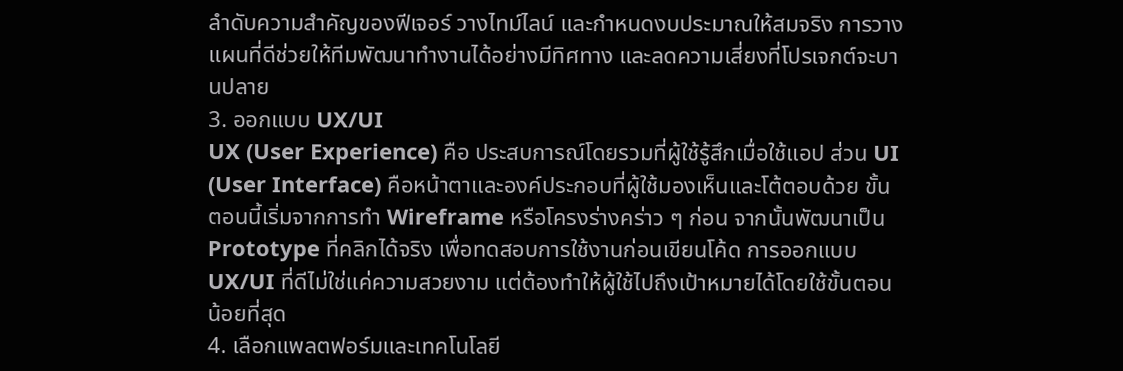ลำดับความสำคัญของฟีเจอร์ วางไทม์ไลน์ และกำหนดงบประมาณให้สมจริง การวางแผนที่ดีช่วยให้ทีมพัฒนาทำงานได้อย่างมีทิศทาง และลดความเสี่ยงที่โปรเจกต์จะบานปลาย
3. ออกแบบ UX/UI
UX (User Experience) คือ ประสบการณ์โดยรวมที่ผู้ใช้รู้สึกเมื่อใช้แอป ส่วน UI (User Interface) คือหน้าตาและองค์ประกอบที่ผู้ใช้มองเห็นและโต้ตอบด้วย ขั้นตอนนี้เริ่มจากการทำ Wireframe หรือโครงร่างคร่าว ๆ ก่อน จากนั้นพัฒนาเป็น Prototype ที่คลิกได้จริง เพื่อทดสอบการใช้งานก่อนเขียนโค้ด การออกแบบ UX/UI ที่ดีไม่ใช่แค่ความสวยงาม แต่ต้องทำให้ผู้ใช้ไปถึงเป้าหมายได้โดยใช้ขั้นตอนน้อยที่สุด
4. เลือกแพลตฟอร์มและเทคโนโลยี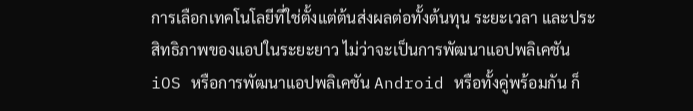การเลือกเทคโนโลยีที่ใช่ตั้งแต่ต้นส่งผลต่อทั้งต้นทุน ระยะเวลา และประสิทธิภาพของแอปในระยะยาว ไม่ว่าจะเป็นการพัฒนาแอปพลิเคชัน iOS หรือการพัฒนาแอปพลิเคชัน Android หรือทั้งคู่พร้อมกัน ก็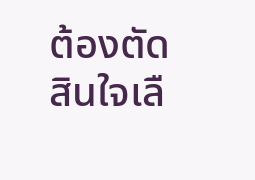ต้องตัดสินใจเลื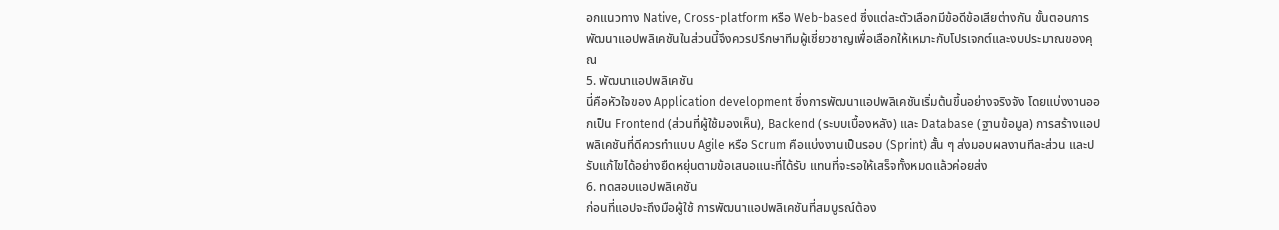อกแนวทาง Native, Cross-platform หรือ Web-based ซึ่งแต่ละตัวเลือกมีข้อดีข้อเสียต่างกัน ขั้นตอนการพัฒนาแอปพลิเคชันในส่วนนี้จึงควรปรึกษาทีมผู้เชี่ยวชาญเพื่อเลือกให้เหมาะกับโปรเจกต์และงบประมาณของคุณ
5. พัฒนาแอปพลิเคชัน
นี่คือหัวใจของ Application development ซึ่งการพัฒนาแอปพลิเคชันเริ่มต้นขึ้นอย่างจริงจัง โดยแบ่งงานออกเป็น Frontend (ส่วนที่ผู้ใช้มองเห็น), Backend (ระบบเบื้องหลัง) และ Database (ฐานข้อมูล) การสร้างแอปพลิเคชันที่ดีควรทำแบบ Agile หรือ Scrum คือแบ่งงานเป็นรอบ (Sprint) สั้น ๆ ส่งมอบผลงานทีละส่วน และปรับแก้ไขได้อย่างยืดหยุ่นตามข้อเสนอแนะที่ได้รับ แทนที่จะรอให้เสร็จทั้งหมดแล้วค่อยส่ง
6. ทดสอบแอปพลิเคชัน
ก่อนที่แอปจะถึงมือผู้ใช้ การพัฒนาแอปพลิเคชันที่สมบูรณ์ต้อง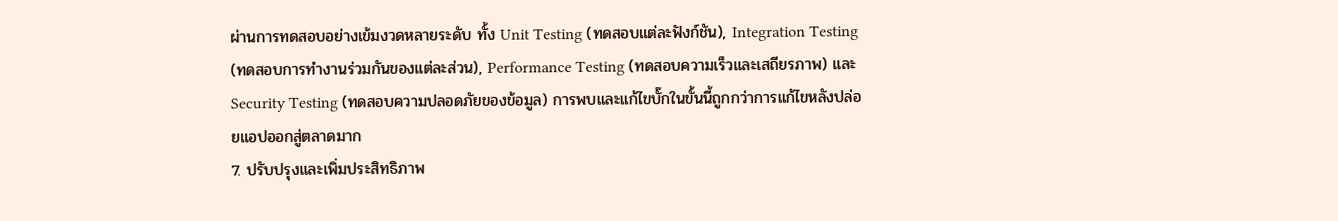ผ่านการทดสอบอย่างเข้มงวดหลายระดับ ทั้ง Unit Testing (ทดสอบแต่ละฟังก์ชัน), Integration Testing (ทดสอบการทำงานร่วมกันของแต่ละส่วน), Performance Testing (ทดสอบความเร็วและเสถียรภาพ) และ Security Testing (ทดสอบความปลอดภัยของข้อมูล) การพบและแก้ไขบั๊กในขั้นนี้ถูกกว่าการแก้ไขหลังปล่อยแอปออกสู่ตลาดมาก
7. ปรับปรุงและเพิ่มประสิทธิภาพ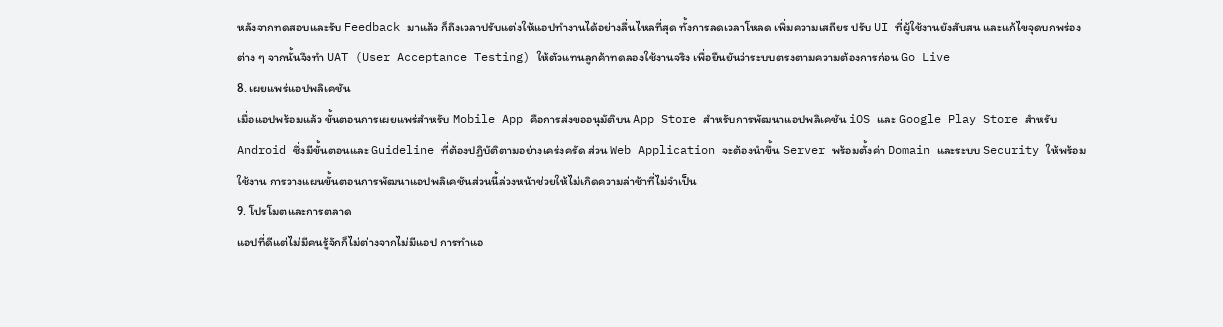หลังจากทดสอบและรับ Feedback มาแล้ว ก็ถึงเวลาปรับแต่งให้แอปทำงานได้อย่างลื่นไหลที่สุด ทั้งการลดเวลาโหลด เพิ่มความเสถียร ปรับ UI ที่ผู้ใช้งานยังสับสน และแก้ไขจุดบกพร่องต่าง ๆ จากนั้นจึงทำ UAT (User Acceptance Testing) ให้ตัวแทนลูกค้าทดลองใช้งานจริง เพื่อยืนยันว่าระบบตรงตามความต้องการก่อน Go Live
8. เผยแพร่แอปพลิเคชัน
เมื่อแอปพร้อมแล้ว ขั้นตอนการเผยแพร่สำหรับ Mobile App คือการส่งขออนุมัติบน App Store สำหรับการพัฒนาแอปพลิเคชัน iOS และ Google Play Store สำหรับ Android ซึ่งมีขั้นตอนและ Guideline ที่ต้องปฏิบัติตามอย่างเคร่งครัด ส่วน Web Application จะต้องนำขึ้น Server พร้อมตั้งค่า Domain และระบบ Security ให้พร้อมใช้งาน การวางแผนขั้นตอนการพัฒนาแอปพลิเคชันส่วนนี้ล่วงหน้าช่วยให้ไม่เกิดความล่าช้าที่ไม่จำเป็น
9. โปรโมตและการตลาด
แอปที่ดีแต่ไม่มีคนรู้จักก็ไม่ต่างจากไม่มีแอป การทำแอ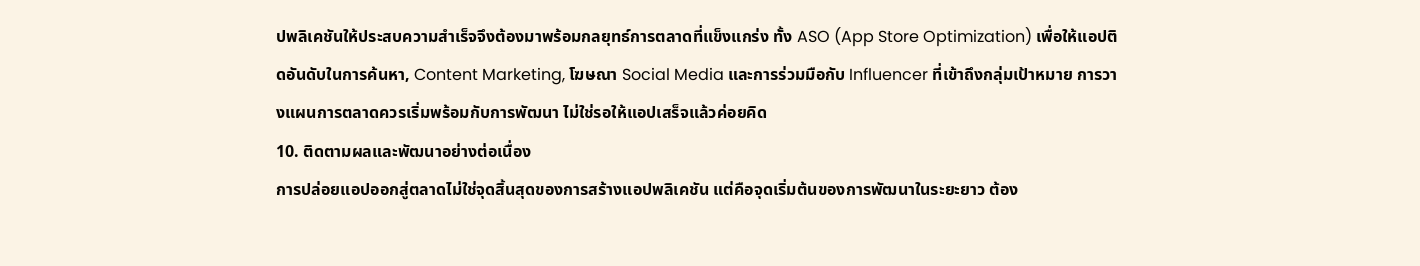ปพลิเคชันให้ประสบความสำเร็จจึงต้องมาพร้อมกลยุทธ์การตลาดที่แข็งแกร่ง ทั้ง ASO (App Store Optimization) เพื่อให้แอปติดอันดับในการค้นหา, Content Marketing, โฆษณา Social Media และการร่วมมือกับ Influencer ที่เข้าถึงกลุ่มเป้าหมาย การวางแผนการตลาดควรเริ่มพร้อมกับการพัฒนา ไม่ใช่รอให้แอปเสร็จแล้วค่อยคิด
10. ติดตามผลและพัฒนาอย่างต่อเนื่อง
การปล่อยแอปออกสู่ตลาดไม่ใช่จุดสิ้นสุดของการสร้างแอปพลิเคชัน แต่คือจุดเริ่มต้นของการพัฒนาในระยะยาว ต้อง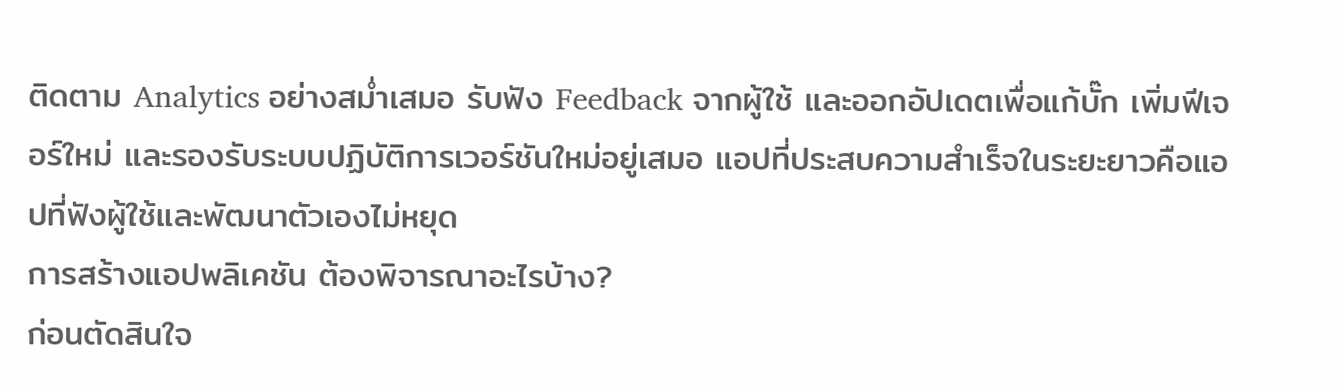ติดตาม Analytics อย่างสม่ำเสมอ รับฟัง Feedback จากผู้ใช้ และออกอัปเดตเพื่อแก้บั๊ก เพิ่มฟีเจอร์ใหม่ และรองรับระบบปฏิบัติการเวอร์ชันใหม่อยู่เสมอ แอปที่ประสบความสำเร็จในระยะยาวคือแอปที่ฟังผู้ใช้และพัฒนาตัวเองไม่หยุด
การสร้างแอปพลิเคชัน ต้องพิจารณาอะไรบ้าง?
ก่อนตัดสินใจ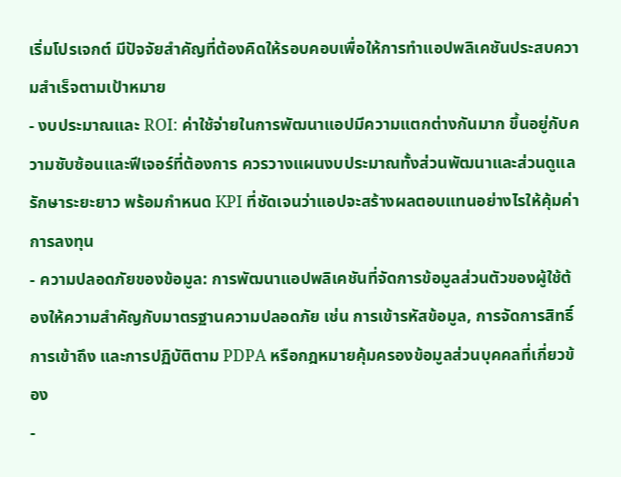เริ่มโปรเจกต์ มีปัจจัยสำคัญที่ต้องคิดให้รอบคอบเพื่อให้การทำแอปพลิเคชันประสบความสำเร็จตามเป้าหมาย
- งบประมาณและ ROI: ค่าใช้จ่ายในการพัฒนาแอปมีความแตกต่างกันมาก ขึ้นอยู่กับความซับซ้อนและฟีเจอร์ที่ต้องการ ควรวางแผนงบประมาณทั้งส่วนพัฒนาและส่วนดูแลรักษาระยะยาว พร้อมกำหนด KPI ที่ชัดเจนว่าแอปจะสร้างผลตอบแทนอย่างไรให้คุ้มค่าการลงทุน
- ความปลอดภัยของข้อมูล: การพัฒนาแอปพลิเคชันที่จัดการข้อมูลส่วนตัวของผู้ใช้ต้องให้ความสำคัญกับมาตรฐานความปลอดภัย เช่น การเข้ารหัสข้อมูล, การจัดการสิทธิ์การเข้าถึง และการปฏิบัติตาม PDPA หรือกฎหมายคุ้มครองข้อมูลส่วนบุคคลที่เกี่ยวข้อง
-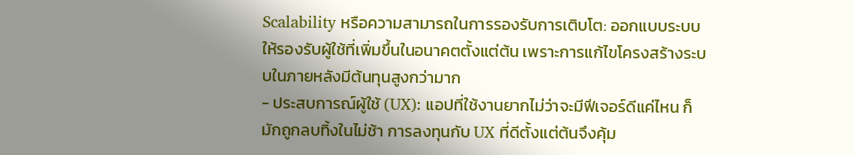Scalability หรือความสามารถในการรองรับการเติบโต: ออกแบบระบบให้รองรับผู้ใช้ที่เพิ่มขึ้นในอนาคตตั้งแต่ต้น เพราะการแก้ไขโครงสร้างระบบในภายหลังมีต้นทุนสูงกว่ามาก
- ประสบการณ์ผู้ใช้ (UX): แอปที่ใช้งานยากไม่ว่าจะมีฟีเจอร์ดีแค่ไหน ก็มักถูกลบทิ้งในไม่ช้า การลงทุนกับ UX ที่ดีตั้งแต่ต้นจึงคุ้ม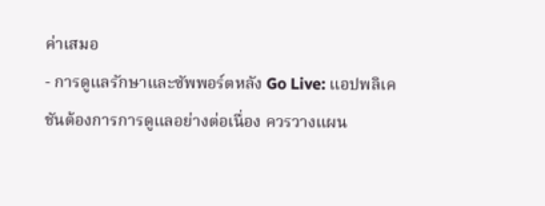ค่าเสมอ
- การดูแลรักษาและซัพพอร์ตหลัง Go Live: แอปพลิเคชันต้องการการดูแลอย่างต่อเนื่อง ควรวางแผน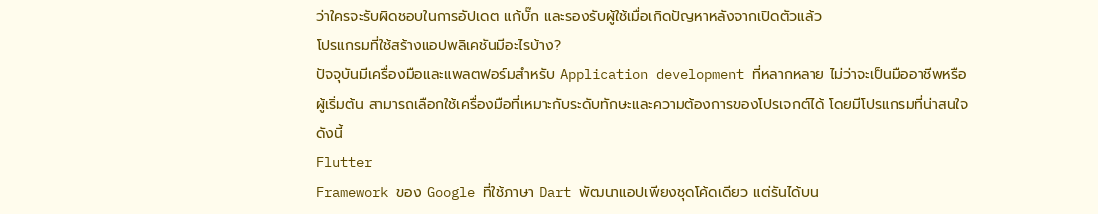ว่าใครจะรับผิดชอบในการอัปเดต แก้บั๊ก และรองรับผู้ใช้เมื่อเกิดปัญหาหลังจากเปิดตัวแล้ว
โปรแกรมที่ใช้สร้างแอปพลิเคชันมีอะไรบ้าง?
ปัจจุบันมีเครื่องมือและแพลตฟอร์มสำหรับ Application development ที่หลากหลาย ไม่ว่าจะเป็นมืออาชีพหรือผู้เริ่มต้น สามารถเลือกใช้เครื่องมือที่เหมาะกับระดับทักษะและความต้องการของโปรเจกต์ได้ โดยมีโปรแกรมที่น่าสนใจดังนี้
Flutter
Framework ของ Google ที่ใช้ภาษา Dart พัฒนาแอปเพียงชุดโค้ดเดียว แต่รันได้บน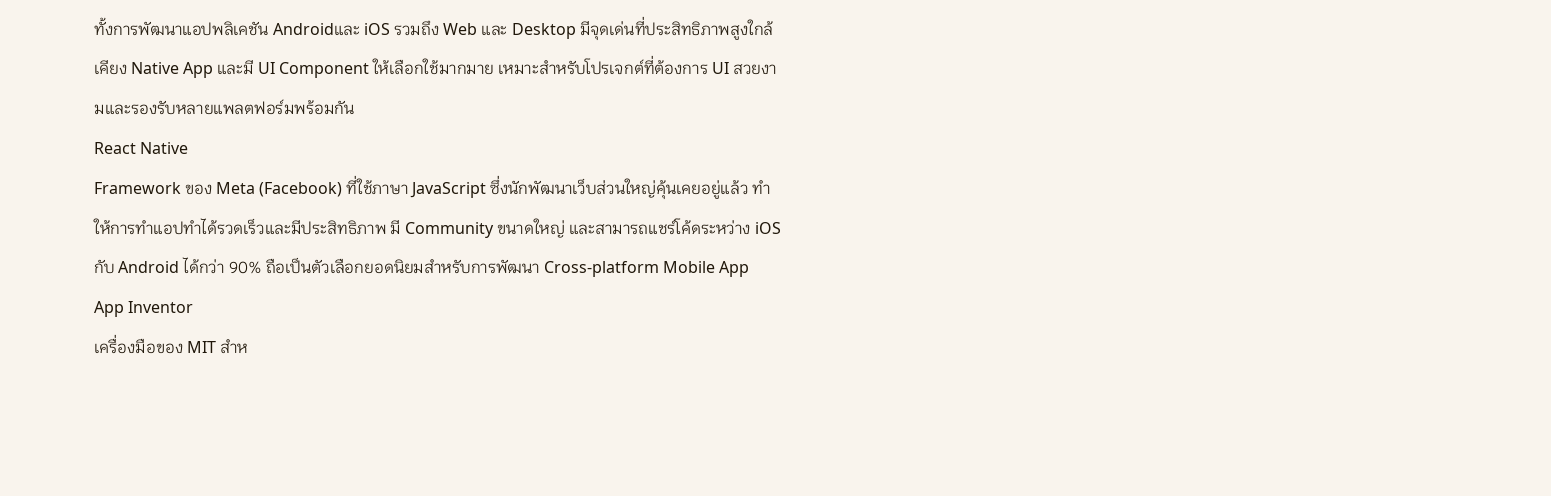ทั้งการพัฒนาแอปพลิเคชัน Androidและ iOS รวมถึง Web และ Desktop มีจุดเด่นที่ประสิทธิภาพสูงใกล้เคียง Native App และมี UI Component ให้เลือกใช้มากมาย เหมาะสำหรับโปรเจกต์ที่ต้องการ UI สวยงามและรองรับหลายแพลตฟอร์มพร้อมกัน
React Native
Framework ของ Meta (Facebook) ที่ใช้ภาษา JavaScript ซึ่งนักพัฒนาเว็บส่วนใหญ่คุ้นเคยอยู่แล้ว ทำให้การทำแอปทำได้รวดเร็วและมีประสิทธิภาพ มี Community ขนาดใหญ่ และสามารถแชร์โค้ดระหว่าง iOS กับ Android ได้กว่า 90% ถือเป็นตัวเลือกยอดนิยมสำหรับการพัฒนา Cross-platform Mobile App
App Inventor
เครื่องมือของ MIT สำห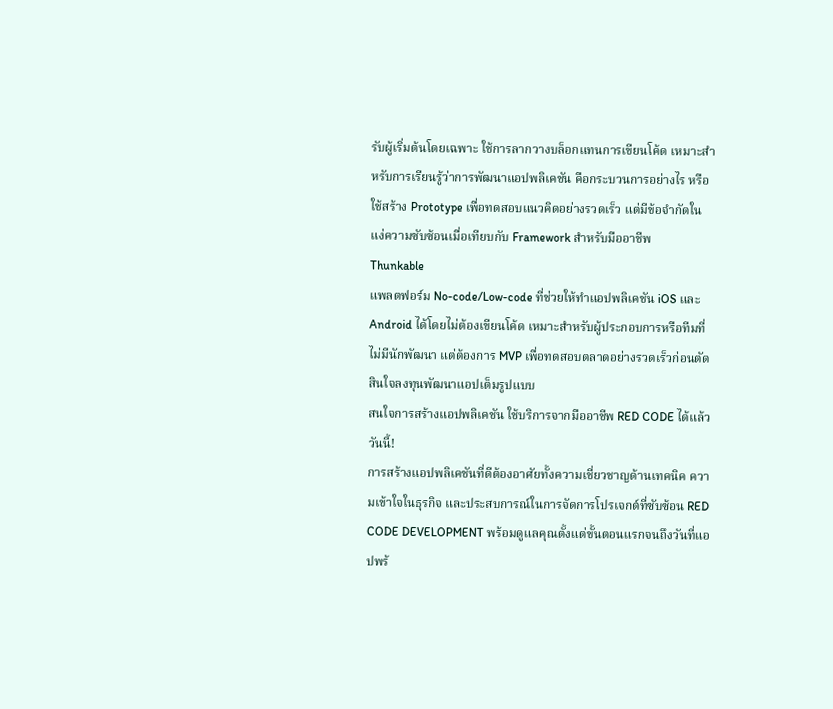รับผู้เริ่มต้นโดยเฉพาะ ใช้การลากวางบล็อกแทนการเขียนโค้ด เหมาะสำหรับการเรียนรู้ว่าการพัฒนาแอปพลิเคชัน คือกระบวนการอย่างไร หรือใช้สร้าง Prototype เพื่อทดสอบแนวคิดอย่างรวดเร็ว แต่มีข้อจำกัดในแง่ความซับซ้อนเมื่อเทียบกับ Framework สำหรับมืออาชีพ
Thunkable
แพลตฟอร์ม No-code/Low-code ที่ช่วยให้ทำแอปพลิเคชัน iOS และ Android ได้โดยไม่ต้องเขียนโค้ด เหมาะสำหรับผู้ประกอบการหรือทีมที่ไม่มีนักพัฒนา แต่ต้องการ MVP เพื่อทดสอบตลาดอย่างรวดเร็วก่อนตัดสินใจลงทุนพัฒนาแอปเต็มรูปแบบ
สนใจการสร้างแอปพลิเคชัน ใช้บริการจากมืออาชีพ RED CODE ได้แล้ววันนี้!
การสร้างแอปพลิเคชันที่ดีต้องอาศัยทั้งความเชี่ยวชาญด้านเทคนิค ความเข้าใจในธุรกิจ และประสบการณ์ในการจัดการโปรเจกต์ที่ซับซ้อน RED CODE DEVELOPMENT พร้อมดูแลคุณตั้งแต่ขั้นตอนแรกจนถึงวันที่แอปพร้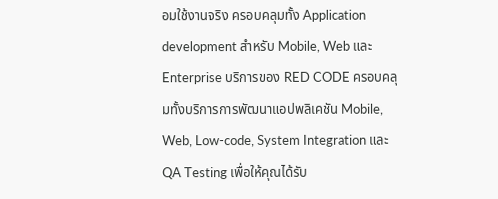อมใช้งานจริง ครอบคลุมทั้ง Application development สำหรับ Mobile, Web และ Enterprise บริการของ RED CODE ครอบคลุมทั้งบริการการพัฒนาแอปพลิเคชัน Mobile, Web, Low-code, System Integration และ QA Testing เพื่อให้คุณได้รับ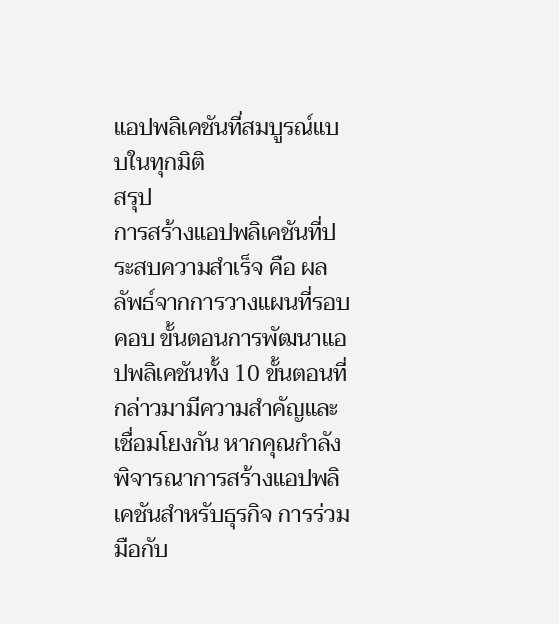แอปพลิเคชันที่สมบูรณ์แบบในทุกมิติ
สรุป
การสร้างแอปพลิเคชันที่ประสบความสำเร็จ คือ ผลลัพธ์จากการวางแผนที่รอบคอบ ขั้นตอนการพัฒนาแอปพลิเคชันทั้ง 10 ขั้นตอนที่กล่าวมามีความสำคัญและเชื่อมโยงกัน หากคุณกำลังพิจารณาการสร้างแอปพลิเคชันสำหรับธุรกิจ การร่วมมือกับ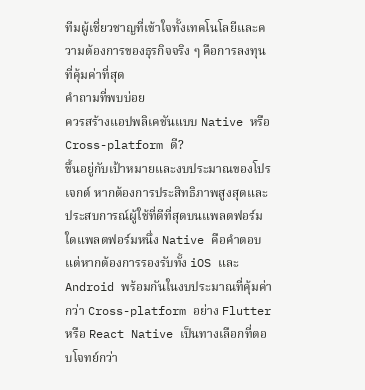ทีมผู้เชี่ยวชาญที่เข้าใจทั้งเทคโนโลยีและความต้องการของธุรกิจจริง ๆ คือการลงทุนที่คุ้มค่าที่สุด
คำถามที่พบบ่อย
ควรสร้างแอปพลิเคชันแบบ Native หรือ Cross-platform ดี?
ขึ้นอยู่กับเป้าหมายและงบประมาณของโปรเจกต์ หากต้องการประสิทธิภาพสูงสุดและประสบการณ์ผู้ใช้ที่ดีที่สุดบนแพลตฟอร์มใดแพลตฟอร์มหนึ่ง Native คือคำตอบ แต่หากต้องการรองรับทั้ง iOS และ Android พร้อมกันในงบประมาณที่คุ้มค่ากว่า Cross-platform อย่าง Flutter หรือ React Native เป็นทางเลือกที่ตอบโจทย์กว่า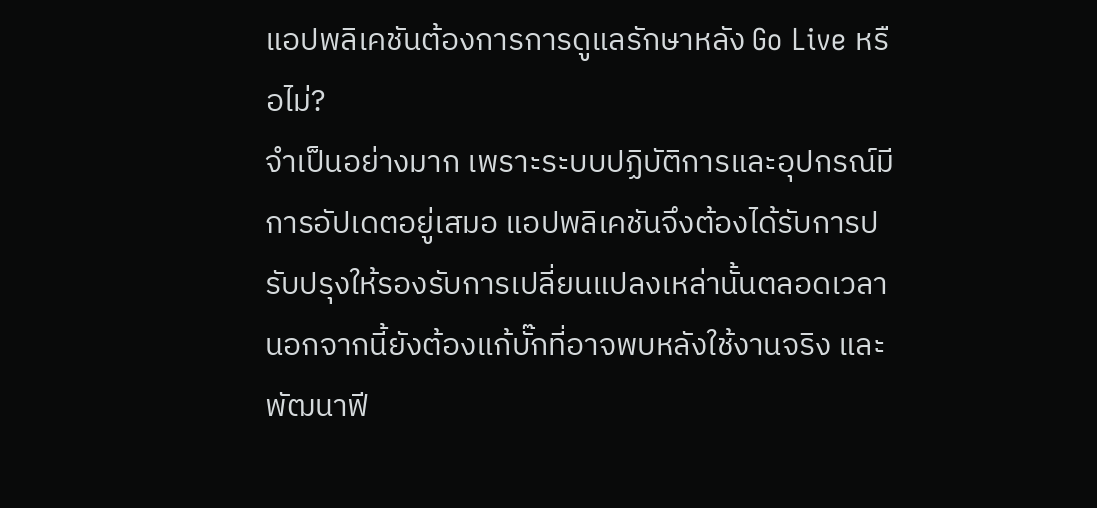แอปพลิเคชันต้องการการดูแลรักษาหลัง Go Live หรือไม่?
จำเป็นอย่างมาก เพราะระบบปฏิบัติการและอุปกรณ์มีการอัปเดตอยู่เสมอ แอปพลิเคชันจึงต้องได้รับการปรับปรุงให้รองรับการเปลี่ยนแปลงเหล่านั้นตลอดเวลา นอกจากนี้ยังต้องแก้บั๊กที่อาจพบหลังใช้งานจริง และพัฒนาฟี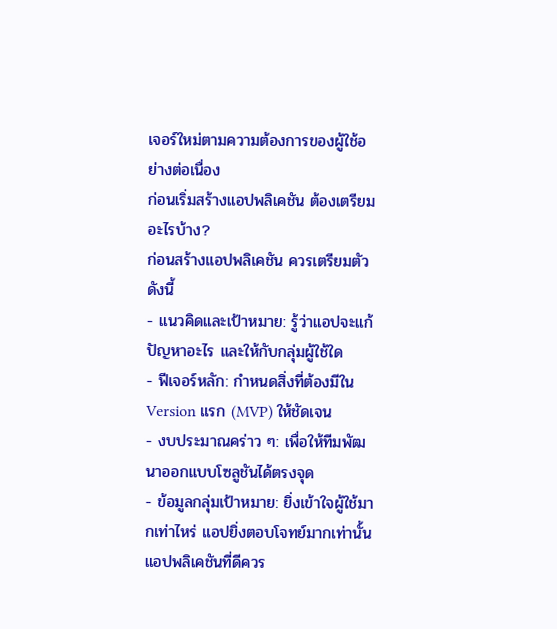เจอร์ใหม่ตามความต้องการของผู้ใช้อย่างต่อเนื่อง
ก่อนเริ่มสร้างแอปพลิเคชัน ต้องเตรียมอะไรบ้าง?
ก่อนสร้างแอปพลิเคชัน ควรเตรียมตัวดังนี้
- แนวคิดและเป้าหมาย: รู้ว่าแอปจะแก้ปัญหาอะไร และให้กับกลุ่มผู้ใช้ใด
- ฟีเจอร์หลัก: กำหนดสิ่งที่ต้องมีใน Version แรก (MVP) ให้ชัดเจน
- งบประมาณคร่าว ๆ: เพื่อให้ทีมพัฒนาออกแบบโซลูชันได้ตรงจุด
- ข้อมูลกลุ่มเป้าหมาย: ยิ่งเข้าใจผู้ใช้มากเท่าไหร่ แอปยิ่งตอบโจทย์มากเท่านั้น
แอปพลิเคชันที่ดีควร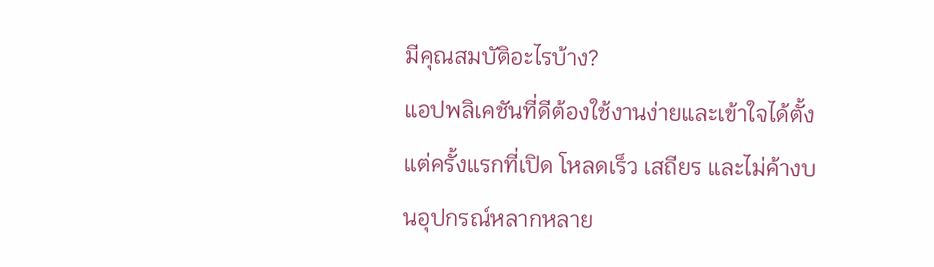มีคุณสมบัติอะไรบ้าง?
แอปพลิเคชันที่ดีต้องใช้งานง่ายและเข้าใจได้ตั้งแต่ครั้งแรกที่เปิด โหลดเร็ว เสถียร และไม่ค้างบนอุปกรณ์หลากหลาย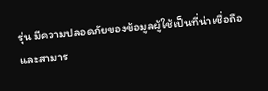รุ่น มีความปลอดภัยของข้อมูลผู้ใช้เป็นที่น่าเชื่อถือ และสามาร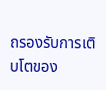ถรองรับการเติบโตของ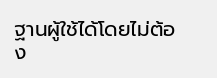ฐานผู้ใช้ได้โดยไม่ต้อง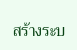สร้างระบ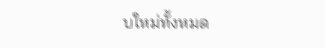บใหม่ทั้งหมด